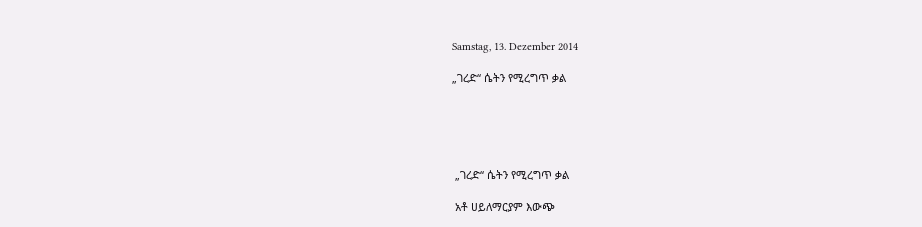Samstag, 13. Dezember 2014

„ገረድ“ ሴትን የሚረግጥ ቃል





 „ገረድ“ ሴትን የሚረግጥ ቃል

 አቶ ሀይለማርያም እውጭ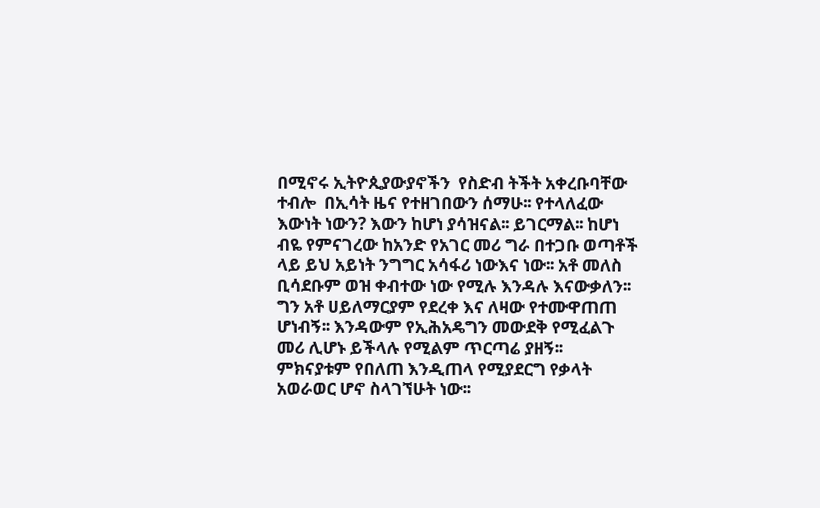በሚኖሩ ኢትዮጲያውያኖችን  የስድብ ትችት አቀረቡባቸው ተብሎ  በኢሳት ዜና የተዘገበውን ሰማሁ፡፡ የተላለፈው እውነት ነውን? እውን ከሆነ ያሳዝናል፡፡ ይገርማል፡፡ ከሆነ ብዬ የምናገረው ከአንድ የአገር መሪ ግራ በተጋቡ ወጣቶች ላይ ይህ አይነት ንግግር አሳፋሪ ነውእና ነው፡፡ አቶ መለስ ቢሳደቡም ወዝ ቀብተው ነው የሚሉ እንዳሉ እናውቃለን፡፡ ግን አቶ ሀይለማርያም የደረቀ እና ለዛው የተሙዋጠጠ ሆነብኝ፡፡ እንዳውም የኢሕአዴግን መውደቅ የሚፈልጉ መሪ ሊሆኑ ይችላሉ የሚልም ጥርጣሬ ያዘኝ፡፡ ምክናያቱም የበለጠ እንዲጠላ የሚያደርግ የቃላት አወራወር ሆኖ ስላገኘሁት ነው፡፡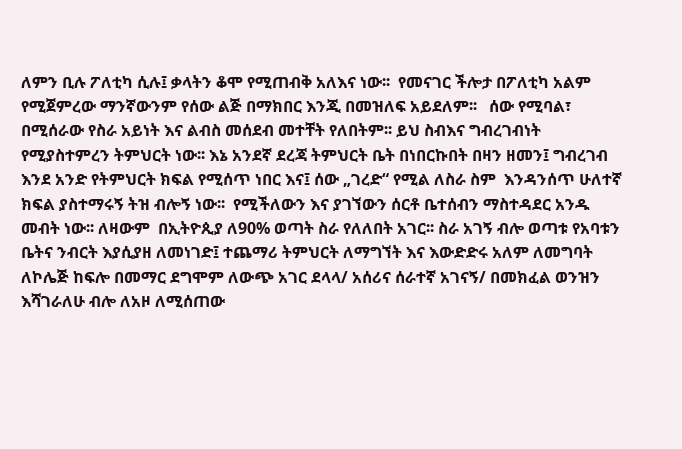ለምን ቢሉ ፖለቲካ ሲሉ፤ ቃላትን ቆሞ የሚጠብቅ አለእና ነው፡፡  የመናገር ችሎታ በፖለቲካ አልም የሚጀምረው ማንኛውንም የሰው ልጅ በማክበር እንጂ በመዝለፍ አይደለም፡፡   ሰው የሚባል፣ በሚሰራው የስራ አይነት እና ልብስ መሰደብ መተቸት የለበትም፡፡ ይህ ስብእና ግብረገብነት የሚያስተምረን ትምህርት ነው፡፡ እኔ አንደኛ ደረጃ ትምህርት ቤት በነበርኩበት በዛን ዘመን፤ ግብረገብ እንደ አንድ የትምህርት ክፍል የሚሰጥ ነበር እና፤ ሰው „ገረድ“ የሚል ለስራ ስም  እንዳንሰጥ ሁለተኛ ክፍል ያስተማሩኝ ትዝ ብሎኝ ነው፡፡  የሚችለውን እና ያገኘውን ሰርቶ ቤተሰብን ማስተዳደር አንዱ መብት ነው፡፡ ለዛውም  በኢትዮጲያ ለ90% ወጣት ስራ የለለበት አገር፡፡ ስራ አገኝ ብሎ ወጣቱ የአባቱን ቤትና ንብርት እያሲያዘ ለመነገድ፤ ተጨማሪ ትምህርት ለማግኘት እና እውድድሩ አለም ለመግባት ለኮሌጅ ከፍሎ በመማር ደግሞም ለውጭ አገር ደላላ/ አሰሪና ሰራተኛ አገናኝ/ በመክፈል ወንዝን እሻገራለሁ ብሎ ለአዞ ለሚሰጠው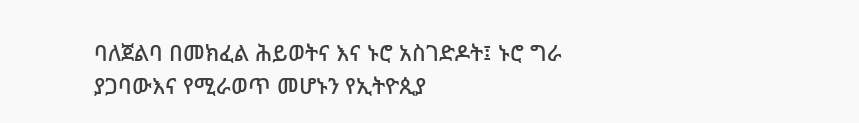ባለጀልባ በመክፈል ሕይወትና እና ኑሮ አስገድዶት፤ ኑሮ ግራ ያጋባውእና የሚራወጥ መሆኑን የኢትዮጲያ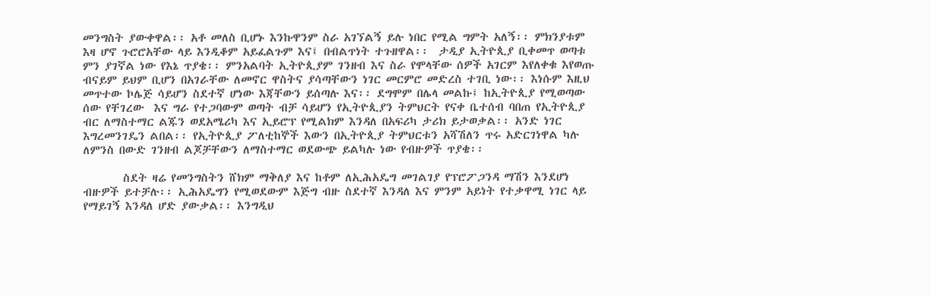መንግስት ያውቀዋል፡፡ አቶ መለስ ቢሆኑ እንኩዋንም ስራ አገኘልኝ ይሉ ነበር የሚል ግምት አለኝ፡፡ ምክንያቱም እዛ ሆኖ ጉሮሮአቸው ላይ እንዲቆም አይፈልጉም እና፤ በብልጥነት ተጉዘዋል፡፡  ታዲያ ኢትዮጲያ ቢቀመጥ ወጣቱ ምን ያገኛል ነው የእኔ ጥያቄ፡፡ ምንአልባት ኢትዮጲያም ገንዘብ እና ስራ የሞላቸው ሰዎች አገርም እየለቀቁ እየወጡ ብናይም ይህም ቢሆን በአገራቸው ለመኖር ዋስትና ያሳጣቸውን ነገር መርምሮ መድረስ ተገቢ ነው፡፡ እነሱም እዚህ መጥተው ኮሌጅ ሳይሆን ስደተኛ ሆነው እጃቸውን ይሰጣሉ እና፡፡ ደግሞም በሌላ መልኩ፤ ከኢትዮጲያ የሚወጣው ሰው የቸገረው  እና ግራ የተጋባውም ወጣት ብቻ ሳይሆን የኢትዮጲያን ትምህርት የናቀ ቤተሰብ ባበጠ የኢትዮጲያ ብር ለማስተማር ልጁን ወደአሜሪካ እና ኢይሮፕ የሚልክም እንዳለ በአፍሪካ ታሪክ ይታወቃል፡፡ አንድ ነገር እግረመንገዴን ልበል፡፡ የኢትዮጲያ ፖለቲከኞች እውን በኢትዮጲያ ትምህርቱን አሻሽለን ጥሩ አድርገነዋል ካሉ ለምንስ በውድ ገንዘብ ልጆቻቸውን ለማስተማር ወደውጭ ይልካሉ ነው የብዙዎች ጥያቄ፡፡

        ስደት ዛሬ የመንግስትን ሸክም ማቅለያ እና ከቶም ለኢሕአዴግ መገልገያ የፕሮፖጋንዳ ማሽን እንደሆነ ብዙዎች ይተቻሉ፡፡ ኢሕአዴግን የሚወደውም እጅግ ብዙ ስደተኛ እንዳለ እና ምንም አይነት የተቃዋሚ ነገር ላይ የማይገኝ እንዳለ ሆድ ያውቃል፡፡ እንግዲህ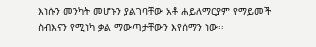እነሱን መንካት መሆኑን ያልገባቸው አቶ ሐይለማርያም የማይመች ስብእናን የሚነካ ቃል ማውጣታቸውን እየሰማን ነው፡፡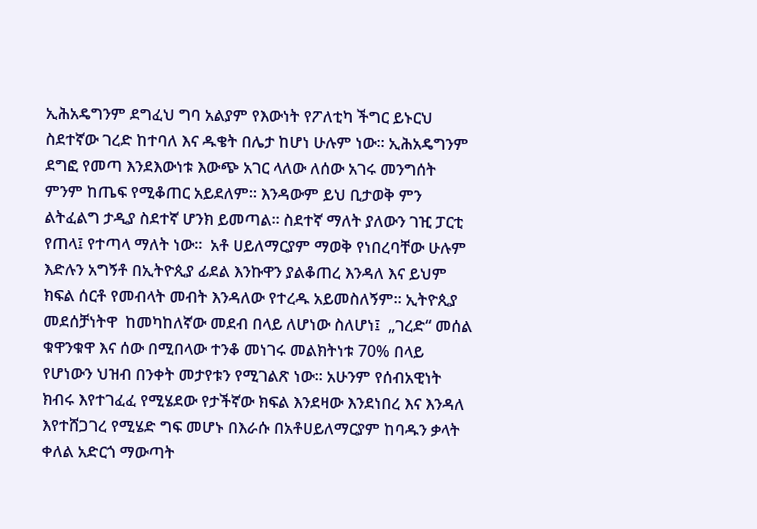ኢሕአዴግንም ደግፈህ ግባ አልያም የእውነት የፖለቲካ ችግር ይኑርህ ስደተኛው ገረድ ከተባለ እና ዱቄት በሌታ ከሆነ ሁሉም ነው፡፡ ኢሕአዴግንም ደግፎ የመጣ እንደእውነቱ እውጭ አገር ላለው ለሰው አገሩ መንግሰት ምንም ከጤፍ የሚቆጠር አይደለም፡፡ እንዳውም ይህ ቢታወቅ ምን ልትፈልግ ታዲያ ስደተኛ ሆንክ ይመጣል፡፡ ስደተኛ ማለት ያለውን ገዢ ፓርቲ የጠላ፤ የተጣላ ማለት ነው፡፡  አቶ ሀይለማርያም ማወቅ የነበረባቸው ሁሉም እድሉን አግኝቶ በኢትዮጲያ ፊደል እንኩዋን ያልቆጠረ እንዳለ እና ይህም ክፍል ሰርቶ የመብላት መብት እንዳለው የተረዱ አይመስለኝም፡፡ ኢትዮጲያ መደሰቻነትዋ  ከመካከለኛው መደብ በላይ ለሆነው ስለሆነ፤  „ገረድ“ መሰል ቁዋንቁዋ እና ሰው በሚበላው ተንቆ መነገሩ መልክትነቱ 70% በላይ የሆነውን ህዝብ በንቀት መታየቱን የሚገልጽ ነው፡፡ አሁንም የሰብአዊነት ክብሩ እየተገፈፈ የሚሄደው የታችኛው ክፍል እንደዛው እንደነበረ እና እንዳለ እየተሸጋገረ የሚሄድ ግፍ መሆኑ በእራሱ በአቶሀይለማርያም ከባዱን ቃላት ቀለል አድርጎ ማውጣት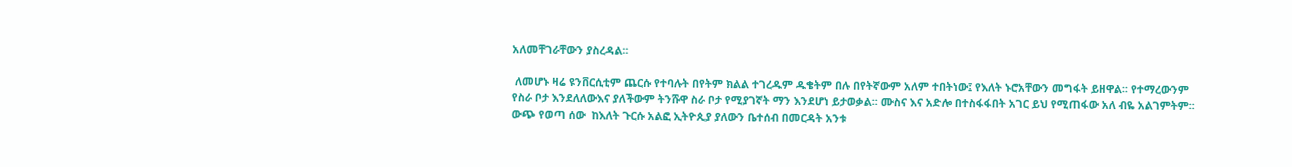አለመቸገራቸውን ያስረዳል፡፡

 ለመሆኑ ዛሬ ዩንቨርሲቲም ጨርሱ የተባሉት በየትም ክልል ተገረዱም ዱቄትም በሉ በየትኛውም አለም ተበትነው፤ የእለት ኑሮአቸውን መግፋት ይዘዋል፡፡ የተማረውንም የስራ ቦታ እንደለለውእና ያለችውም ትንሹዋ ስራ ቦታ የሚያገኛት ማን እንደሆነ ይታወቃል፡፡ ሙስና እና አድሎ በተስፋፋበት አገር ይህ የሚጠፋው አለ ብዬ አልገምትም፡፡ ውጭ የወጣ ሰው  ከእለት ጉርሱ አልፎ ኢትዮጲያ ያለውን ቤተሰብ በመርዳት አንቱ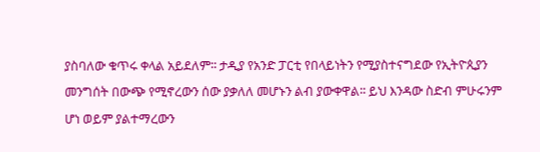ያስባለው ቁጥሩ ቀላል አይደለም፡፡ ታዲያ የአንድ ፓርቲ የበላይነትን የሚያስተናግደው የኢትዮጲያን መንግሰት በውጭ የሚኖረውን ሰው ያቃለለ መሆኑን ልብ ያውቀዋል፡፡ ይህ እንዳው ስድብ ምሁሩንም ሆነ ወይም ያልተማረውን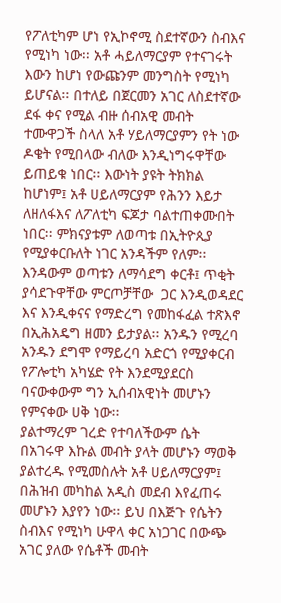የፖለቲካም ሆነ የኢኮኖሚ ስደተኛውን ስብእና የሚነካ ነው፡፡ አቶ ሓይለማርያም የተናገሩት እውን ከሆነ የውጩንም መንግስት የሚነካ ይሆናል፡፡ በተለይ በጀርመን አገር ለስደተኛው ደፋ ቀና የሚል ብዙ ሰብአዊ መብት ተሙዋጋች ስላለ አቶ ሃይለማርያምን የት ነው ዶቄት የሚበላው ብለው እንዲነግሩዋቸው ይጠይቁ ነበር፡፡ እውነት ያዩት ትክክል  ከሆነም፤ አቶ ሀይለማርያም የሕንን እይታ ለዘለፋእና ለፖለቲካ ፍጆታ ባልተጠቀሙበት ነበር፡፡ ምክናያቱም ለወጣቱ በኢትዮጲያ የሚያቀርቡለት ነገር አንዳችም የለም፡፡ እንዳውም ወጣቱን ለማሳደግ ቀርቶ፤ ጥቂት ያሳደጉዋቸው ምርጦቻቸው  ጋር እንዲወዳደር እና እንዲቀናና የማድረግ የመከፋፈል ተጽእኖ በኢሕአዴግ ዘመን ይታያል፡፡ አንዱን የሚረባ አንዱን ደግሞ የማይረባ አድርጎ የሚያቀርብ የፖሎቲካ አካሄድ የት እንደሚያደርስ ባናውቀውም ግን ኢሰብአዊነት መሆኑን የምናቀው ሀቅ ነው፡፡
ያልተማረም ገረድ የተባለችውም ሴት በአገሩዋ እኩል መብት ያላት መሆኑን ማወቅ ያልተረዱ የሚመስሉት አቶ ሀይለማርያም፤ በሕዝብ መካከል አዲስ መደብ እየፈጠሩ መሆኑን እያየን ነው፡፡ ይህ በእጅጉ የሴትን ስብእና የሚነካ ሁዋላ ቀር አነጋገር በውጭ አገር ያለው የሴቶች መብት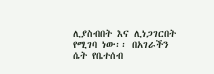ሊያስብበት እና ሊነጋገርበት የሚገባ ነው፡፡ በአገራችን  ሴት የቤተሰብ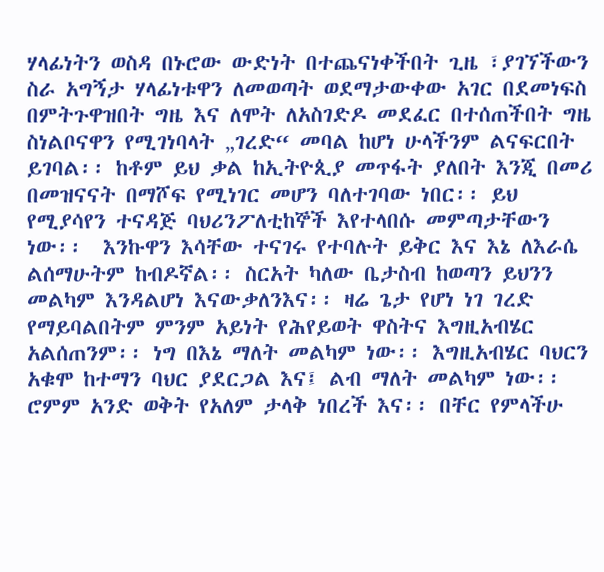ሃላፊነትን ወስዳ በኑሮው ውድነት በተጨናነቀችበት ጊዜ ፣ያገኘችውን ስራ አግኝታ ሃላፊነቱዋን ለመወጣት ወደማታውቀው አገር በደመነፍስ በምትጉዋዝበት ግዜ እና ለሞት ለአስገድዶ መደፈር በተሰጠችበት ግዜ ስነልቦናዋን የሚገነባላት „ገረድ“ መባል ከሆነ ሁላችንም ልናፍርበት ይገባል፡፡ ከቶም ይህ ቃል ከኢትዮጲያ መጥፋት ያለበት እንጂ በመሪ በመዝናናት በማሾፍ የሚነገር መሆን ባለተገባው ነበር፡፡ ይህ የሚያሳየን ተናዳጅ ባህሪንፖለቲከኞች እየተላበሱ መምጣታቸውን ነው፡፡  እንኩዋን እሳቸው ተናገሩ የተባሉት ይቅር እና እኔ ለእራሴ ልሰማሁትም ከብዶኛል፡፡ ስርአት ካለው ቤታስብ ከወጣን ይህንን መልካም እንዳልሆነ እናውቃለንእና፡፡ ዛሬ ጌታ የሆነ ነገ ገረድ የማይባልበትም ምንም አይነት የሕየይወት ዋስትና እግዚአብሄር አልሰጠንም፡፡ ነግ በእኔ ማለት መልካም ነው፡፡ እግዚአብሄር ባህርን አቁሞ ከተማን ባህር ያደርጋል እና፤ ልብ ማለት መልካም ነው፡፡ ሮምም አንድ ወቅት የአለም ታላቅ ነበረች እና፡፡ በቸር የምላችሁ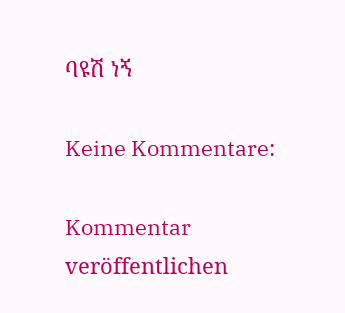ባዩሽ ነኝ

Keine Kommentare:

Kommentar veröffentlichen